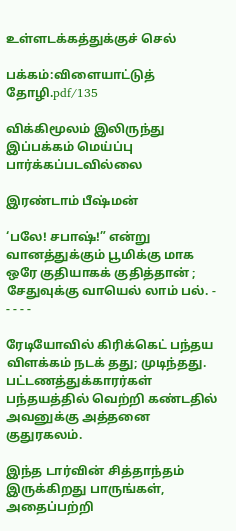உள்ளடக்கத்துக்குச் செல்

பக்கம்:விளையாட்டுத் தோழி.pdf/135

விக்கிமூலம் இலிருந்து
இப்பக்கம் மெய்ப்பு பார்க்கப்படவில்லை

இரண்டாம் பீஷ்மன்

‘பலே! சபாஷ்!” என்று வானத்துக்கும் பூமிக்கு மாக ஒரே குதியாகக் குதித்தான் ; சேதுவுக்கு வாயெல் லாம் பல். - - - - -

ரேடியோவில் கிரிக்கெட் பந்தய விளக்கம் நடக் தது; முடிந்தது. பட்டணத்துக்காரர்கள் பந்தயத்தில் வெற்றி கண்டதில் அவனுக்கு அத்தனை குதுரகலம்.

இந்த டார்வின் சித்தாந்தம் இருக்கிறது பாருங்கள், அதைப்பற்றி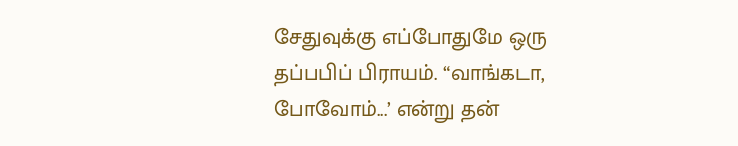சேதுவுக்கு எப்போதுமே ஒரு தப்பபிப் பிராயம். “வாங்கடா, போவோம்...’ என்று தன்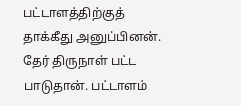பட்டாளத்திற்குத் தாக்கீது அனுப்பினன். தேர் திருநாள் பட்ட பாடுதான். பட்டாளம்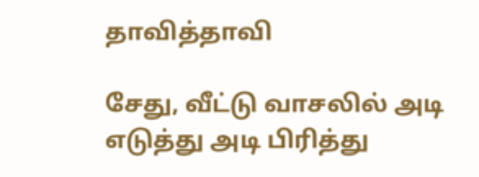தாவித்தாவி

சேது, வீட்டு வாசலில் அடி எடுத்து அடி பிரித்து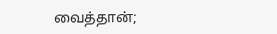வைத்தான்;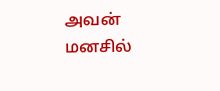அவன் மனசில்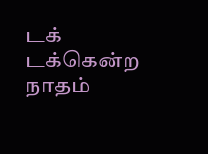டக் டக்கென்ற நாதம்